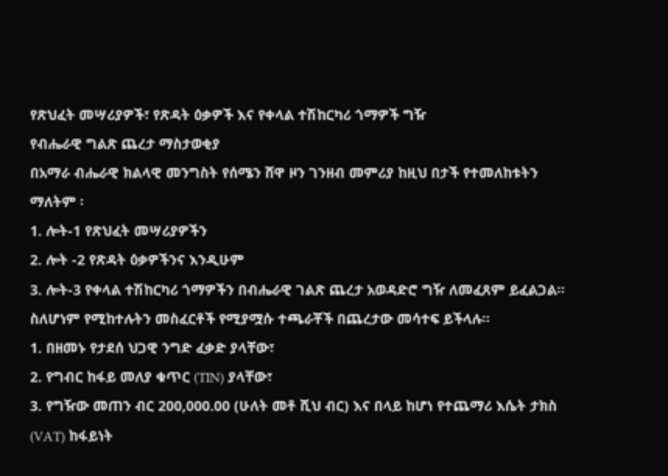የጽህፈት መሣሪያዎች፣ የጽዳት ዕቃዎች እና የቀላል ተሽከርካሪ ጎማዎች ግዥ
የብሔራዊ ግልጽ ጨረታ ማስታወቂያ
በአማራ ብሔራዊ ክልላዊ መንግስት የሰሜን ሸዋ ዞን ገንዘብ መምሪያ ከዚህ በታች የተመለከቱትን ማለትም ፡
1. ሎት-1 የጽህፈት መሣሪያዎችን
2. ሎት -2 የጽዳት ዕቃዎችንና እንዲሁም
3. ሎት-3 የቀላል ተሽከርካሪ ጎማዎችን በብሔራዊ ገልጽ ጨረታ አወዳድሮ ግዥ ለመፈጸም ይፈልጋል።
ስለሆነም የሚከተሉትን መስፈርቶች የሚያሟሱ ተጫራቾች በጨረታው መሳተፍ ይችላሉ።
1. በዘመኑ የታደሰ ህጋዊ ንግድ ፈቃድ ያላቸው፣
2. የግብር ከፋይ መለያ ቁጥር (TIN) ያላቸው፣
3. የግዥው መጠን ብር 200,000.00 (ሁለት መቶ ሺህ ብር) እና በላይ ከሆነ የተጨማሪ እሴት ታክስ (VAT) ከፋይነት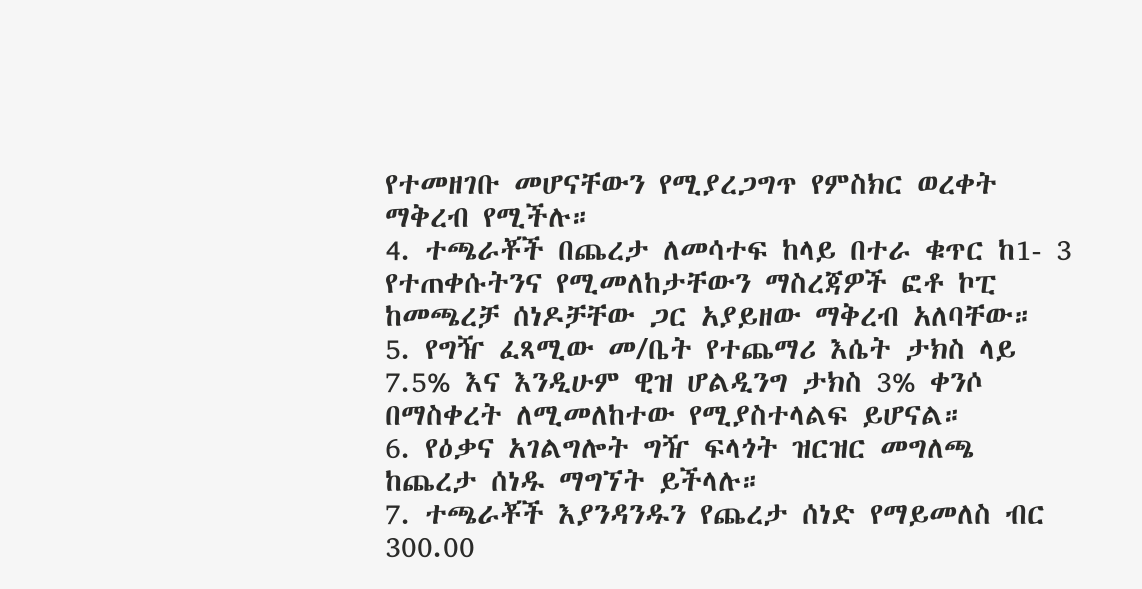የተመዘገቡ መሆናቸውን የሚያረጋግጥ የምስክር ወረቀት ማቅረብ የሚችሉ።
4. ተጫራቾች በጨረታ ለመሳተፍ ከላይ በተራ ቁጥር ከ1- 3 የተጠቀሱትንና የሚመለከታቸውን ማስረጃዎች ፎቶ ኮፒ ከመጫረቻ ሰነዶቻቸው ጋር አያይዘው ማቅረብ አለባቸው።
5. የግዥ ፈጻሚው መ/ቤት የተጨማሪ እሴት ታክስ ላይ 7.5% እና እንዲሁም ዊዝ ሆልዲንግ ታክስ 3% ቀንሶ በማስቀረት ለሚመለከተው የሚያስተላልፍ ይሆናል።
6. የዕቃና አገልግሎት ግዥ ፍላጎት ዝርዝር መግለጫ ከጨረታ ሰነዱ ማግኘት ይችላሉ።
7. ተጫራቾች እያንዳንዱን የጨረታ ሰነድ የማይመለስ ብር 300.00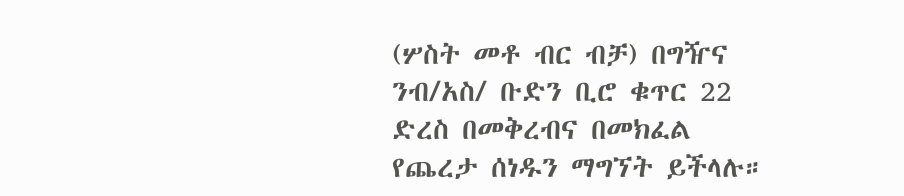(ሦስት መቶ ብር ብቻ) በግዥና ንብ/አስ/ ቡድን ቢሮ ቁጥር 22 ድረስ በመቅረብና በመክፈል የጨረታ ሰነዱን ማግኘት ይችላሉ።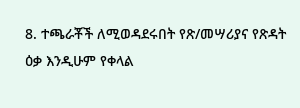8. ተጫራቾች ለሚወዳደሩበት የጽ/መሣሪያና የጽዳት ዕቃ እንዲሁም የቀላል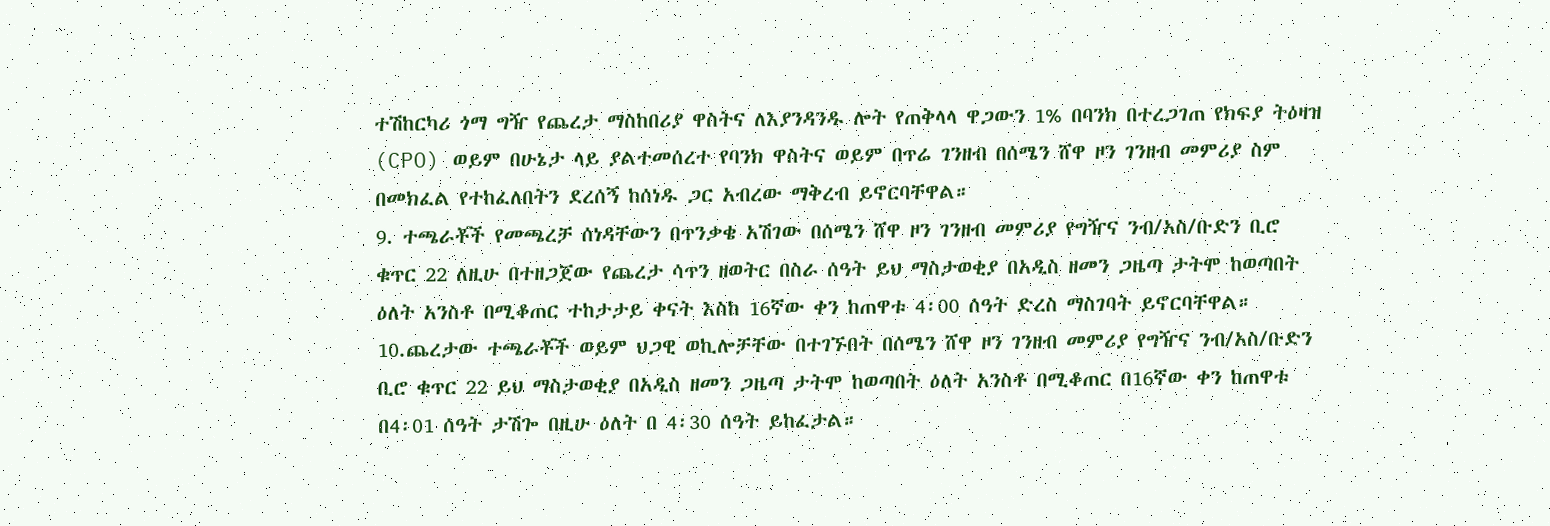ተሽከርካሪ ጎማ ግዥ የጨረታ ማስከበሪያ ዋስትና ለእያንዳንዱ ሎት የጠቅላላ ዋጋውን 1% በባንክ በተረጋገጠ የክፍያ ትዕዛዝ (CPO) ወይም በሁኔታ ላይ ያልተመሰረተ የባንክ ዋስትና ወይም በጥሬ ገንዘብ በሰሜን ሸዋ ዞን ገንዘብ መምሪያ ስም በመክፈል የተከፈለበትን ደረሰኝ ከሰነዱ ጋር አብረው ማቅረብ ይኖርባቸዋል።
9. ተጫራቾች የመጫረቻ ሰነዳቸውን በጥንቃቄ አሽገው በሰሜን ሸዋ ዞን ገንዘብ መምሪያ የግዥና ንብ/አስ/ቡድን ቢሮ ቁጥር 22 ለዚሁ በተዘጋጀው የጨረታ ሳጥን ዘወትር በስራ ሰዓት ይህ ማስታወቂያ በአዲስ ዘመን ጋዜጣ ታትሞ ከወጣበት ዕለት አንስቶ በሚቆጠር ተከታታይ ቀናት እስከ 16ኛው ቀን ከጠዋቱ 4፡00 ሰዓት ድረስ ማስገባት ይኖርባቸዋል።
10.ጨረታው ተጫራቾች ወይም ህጋዊ ወኪሎቻቸው በተገኙበት በሰሜን ሸዋ ዞን ገንዘብ መምሪያ የግዥና ንብ/አስ/ቡድን ቢሮ ቁጥር 22 ይህ ማስታወቂያ በአዲስ ዘመን ጋዜጣ ታትሞ ከወጣበት ዕለት አንስቶ በሚቆጠር በ16ኛው ቀን ከጠዋቱ በ4፡01 ሰዓት ታሽጐ በዚሁ ዕለት በ 4፡30 ሰዓት ይከፈታል።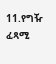11.የግዥ ፈጻሚ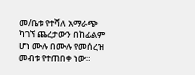መ/ቤቱ የተሻለ አማራጭ ካገኘ ጨረታውን በከፊልም ሆነ ሙሉ በሙሉ የመሰረዝ መብቱ የተጠበቀ ነው።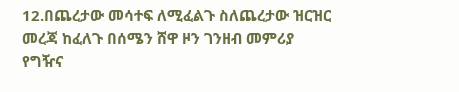12.በጨረታው መሳተፍ ለሚፈልጉ ስለጨረታው ዝርዝር መረጃ ከፈለጉ በሰሜን ሸዋ ዞን ገንዘብ መምሪያ የግዥና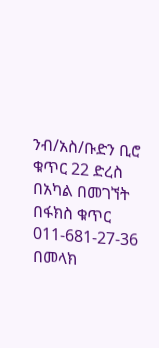ንብ/አስ/ቡድን ቢሮ ቁጥር 22 ድረስ በአካል በመገኘት በፋክስ ቁጥር 011-681-27-36 በመላክ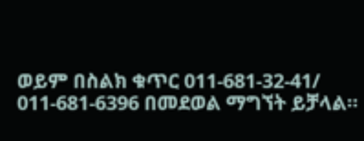ወይም በስልክ ቁጥር 011-681-32-41/ 011-681-6396 በመደወል ማግኘት ይቻላል።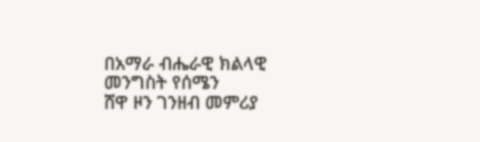በአማራ ብሔራዊ ክልላዊ መንግስት የሰሜን
ሸዋ ዞን ገንዘብ መምሪያ